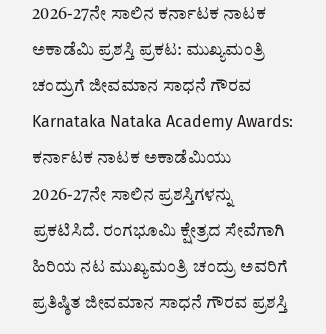2026-27ನೇ ಸಾಲಿನ ಕರ್ನಾಟಕ ನಾಟಕ ಅಕಾಡೆಮಿ ಪ್ರಶಸ್ತಿ ಪ್ರಕಟ: ಮುಖ್ಯಮಂತ್ರಿ ಚಂದ್ರುಗೆ ಜೀವಮಾನ ಸಾಧನೆ ಗೌರವ
Karnataka Nataka Academy Awards: ಕರ್ನಾಟಕ ನಾಟಕ ಅಕಾಡೆಮಿಯು 2026-27ನೇ ಸಾಲಿನ ಪ್ರಶಸ್ತಿಗಳನ್ನು ಪ್ರಕಟಿಸಿದೆ. ರಂಗಭೂಮಿ ಕ್ಷೇತ್ರದ ಸೇವೆಗಾಗಿ ಹಿರಿಯ ನಟ ಮುಖ್ಯಮಂತ್ರಿ ಚಂದ್ರು ಅವರಿಗೆ ಪ್ರತಿಷ್ಠಿತ ಜೀವಮಾನ ಸಾಧನೆ ಗೌರವ ಪ್ರಶಸ್ತಿ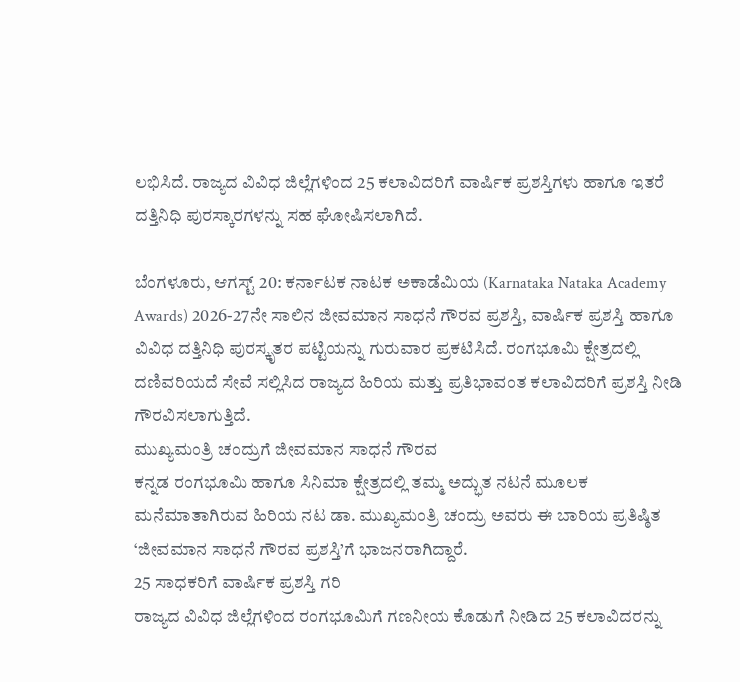ಲಭಿಸಿದೆ. ರಾಜ್ಯದ ವಿವಿಧ ಜಿಲ್ಲೆಗಳಿಂದ 25 ಕಲಾವಿದರಿಗೆ ವಾರ್ಷಿಕ ಪ್ರಶಸ್ತಿಗಳು ಹಾಗೂ ಇತರೆ ದತ್ತಿನಿಧಿ ಪುರಸ್ಕಾರಗಳನ್ನು ಸಹ ಘೋಷಿಸಲಾಗಿದೆ.

ಬೆಂಗಳೂರು, ಆಗಸ್ಟ್ 20: ಕರ್ನಾಟಕ ನಾಟಕ ಅಕಾಡೆಮಿಯ (Karnataka Nataka Academy Awards) 2026-27ನೇ ಸಾಲಿನ ಜೀವಮಾನ ಸಾಧನೆ ಗೌರವ ಪ್ರಶಸ್ತಿ, ವಾರ್ಷಿಕ ಪ್ರಶಸ್ತಿ ಹಾಗೂ ವಿವಿಧ ದತ್ತಿನಿಧಿ ಪುರಸ್ಕೃತರ ಪಟ್ಟಿಯನ್ನು ಗುರುವಾರ ಪ್ರಕಟಿಸಿದೆ. ರಂಗಭೂಮಿ ಕ್ಷೇತ್ರದಲ್ಲಿ ದಣಿವರಿಯದೆ ಸೇವೆ ಸಲ್ಲಿಸಿದ ರಾಜ್ಯದ ಹಿರಿಯ ಮತ್ತು ಪ್ರತಿಭಾವಂತ ಕಲಾವಿದರಿಗೆ ಪ್ರಶಸ್ತಿ ನೀಡಿ ಗೌರವಿಸಲಾಗುತ್ತಿದೆ.
ಮುಖ್ಯಮಂತ್ರಿ ಚಂದ್ರುಗೆ ಜೀವಮಾನ ಸಾಧನೆ ಗೌರವ
ಕನ್ನಡ ರಂಗಭೂಮಿ ಹಾಗೂ ಸಿನಿಮಾ ಕ್ಷೇತ್ರದಲ್ಲಿ ತಮ್ಮ ಅದ್ಭುತ ನಟನೆ ಮೂಲಕ ಮನೆಮಾತಾಗಿರುವ ಹಿರಿಯ ನಟ ಡಾ. ಮುಖ್ಯಮಂತ್ರಿ ಚಂದ್ರು ಅವರು ಈ ಬಾರಿಯ ಪ್ರತಿಷ್ಠಿತ ‘ಜೀವಮಾನ ಸಾಧನೆ ಗೌರವ ಪ್ರಶಸ್ತಿ’ಗೆ ಭಾಜನರಾಗಿದ್ದಾರೆ.
25 ಸಾಧಕರಿಗೆ ವಾರ್ಷಿಕ ಪ್ರಶಸ್ತಿ ಗರಿ
ರಾಜ್ಯದ ವಿವಿಧ ಜಿಲ್ಲೆಗಳಿಂದ ರಂಗಭೂಮಿಗೆ ಗಣನೀಯ ಕೊಡುಗೆ ನೀಡಿದ 25 ಕಲಾವಿದರನ್ನು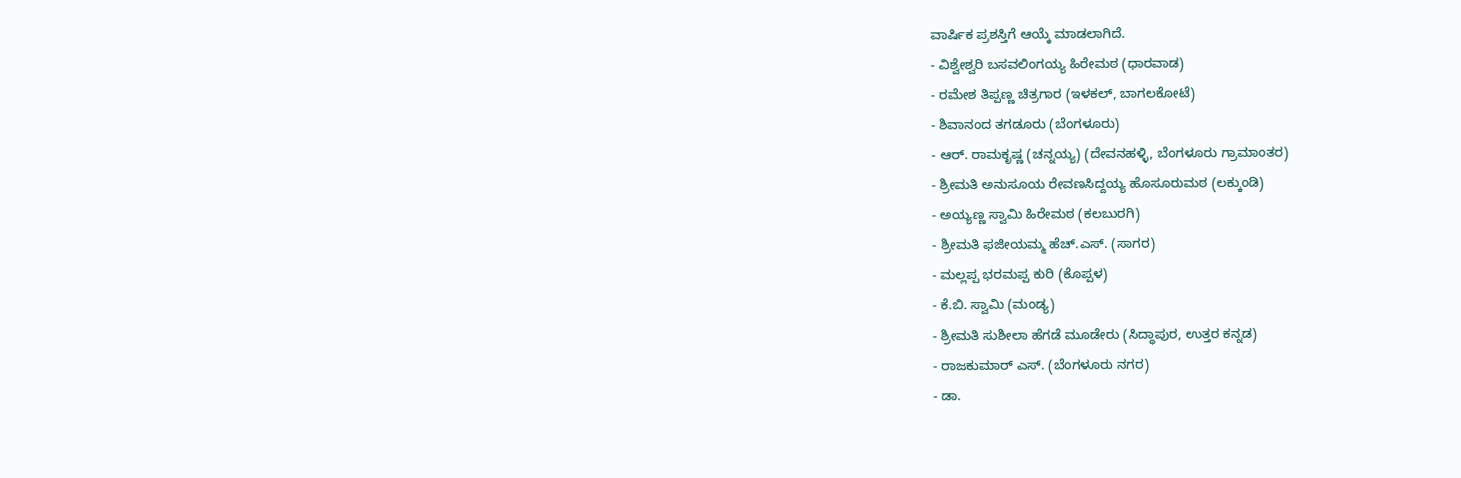ವಾರ್ಷಿಕ ಪ್ರಶಸ್ತಿಗೆ ಆಯ್ಕೆ ಮಾಡಲಾಗಿದೆ.
- ವಿಶ್ವೇಶ್ವರಿ ಬಸವಲಿಂಗಯ್ಯ ಹಿರೇಮಠ (ಧಾರವಾಡ)
- ರಮೇಶ ತಿಪ್ಪಣ್ಣ ಚಿತ್ರಗಾರ (ಇಳಕಲ್, ಬಾಗಲಕೋಟೆ)
- ಶಿವಾನಂದ ತಗಡೂರು (ಬೆಂಗಳೂರು)
- ಆರ್. ರಾಮಕೃಷ್ಣ (ಚನ್ನಯ್ಯ) (ದೇವನಹಳ್ಳಿ, ಬೆಂಗಳೂರು ಗ್ರಾಮಾಂತರ)
- ಶ್ರೀಮತಿ ಅನುಸೂಯ ರೇವಣಸಿದ್ದಯ್ಯ ಹೊಸೂರುಮಠ (ಲಕ್ಕುಂಡಿ)
- ಅಯ್ಯಣ್ಣ ಸ್ವಾಮಿ ಹಿರೇಮಠ (ಕಲಬುರಗಿ)
- ಶ್ರೀಮತಿ ಫಜೀಯಮ್ಮ ಹೆಚ್.ಎಸ್. (ಸಾಗರ)
- ಮಲ್ಲಪ್ಪ ಭರಮಪ್ಪ ಕುರಿ (ಕೊಪ್ಪಳ)
- ಕೆ.ಬಿ. ಸ್ವಾಮಿ (ಮಂಡ್ಯ)
- ಶ್ರೀಮತಿ ಸುಶೀಲಾ ಹೆಗಡೆ ಮೂಡೇರು (ಸಿದ್ಧಾಪುರ, ಉತ್ತರ ಕನ್ನಡ)
- ರಾಜಕುಮಾರ್ ಎಸ್. (ಬೆಂಗಳೂರು ನಗರ)
- ಡಾ.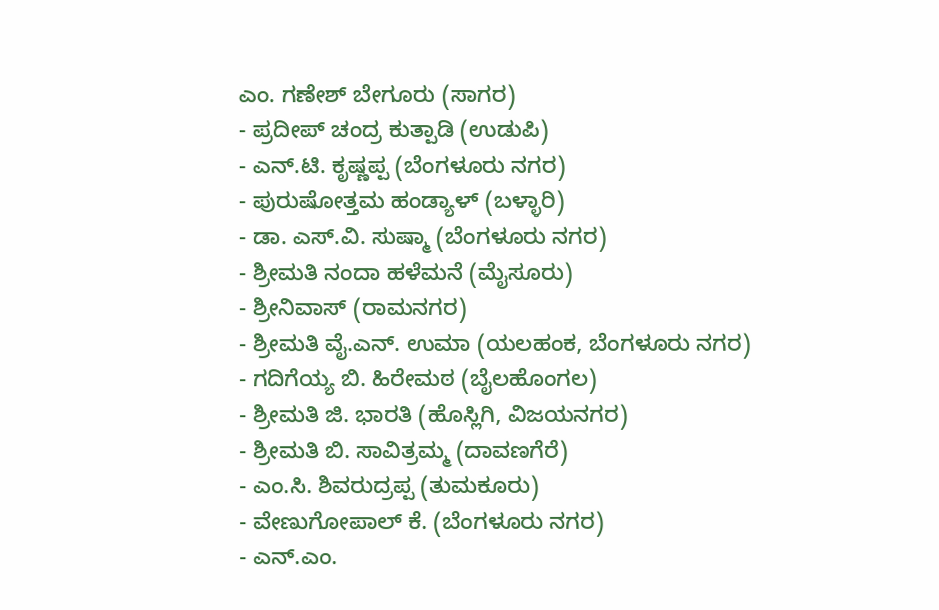ಎಂ. ಗಣೇಶ್ ಬೇಗೂರು (ಸಾಗರ)
- ಪ್ರದೀಪ್ ಚಂದ್ರ ಕುತ್ಪಾಡಿ (ಉಡುಪಿ)
- ಎನ್.ಟಿ. ಕೃಷ್ಣಪ್ಪ (ಬೆಂಗಳೂರು ನಗರ)
- ಪುರುಷೋತ್ತಮ ಹಂಡ್ಯಾಳ್ (ಬಳ್ಳಾರಿ)
- ಡಾ. ಎಸ್.ವಿ. ಸುಷ್ಮಾ (ಬೆಂಗಳೂರು ನಗರ)
- ಶ್ರೀಮತಿ ನಂದಾ ಹಳೆಮನೆ (ಮೈಸೂರು)
- ಶ್ರೀನಿವಾಸ್ (ರಾಮನಗರ)
- ಶ್ರೀಮತಿ ವೈ.ಎನ್. ಉಮಾ (ಯಲಹಂಕ, ಬೆಂಗಳೂರು ನಗರ)
- ಗದಿಗೆಯ್ಯ ಬಿ. ಹಿರೇಮಠ (ಬೈಲಹೊಂಗಲ)
- ಶ್ರೀಮತಿ ಜಿ. ಭಾರತಿ (ಹೊಸ್ಲಿಗಿ, ವಿಜಯನಗರ)
- ಶ್ರೀಮತಿ ಬಿ. ಸಾವಿತ್ರಮ್ಮ (ದಾವಣಗೆರೆ)
- ಎಂ.ಸಿ. ಶಿವರುದ್ರಪ್ಪ (ತುಮಕೂರು)
- ವೇಣುಗೋಪಾಲ್ ಕೆ. (ಬೆಂಗಳೂರು ನಗರ)
- ಎನ್.ಎಂ.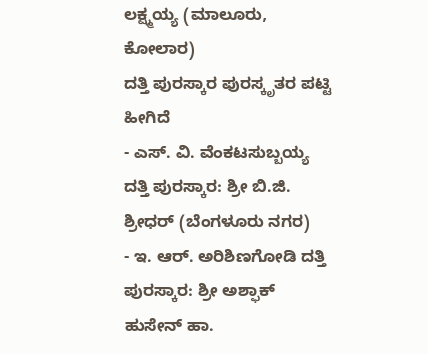ಲಕ್ಷ್ಮಯ್ಯ (ಮಾಲೂರು, ಕೋಲಾರ)
ದತ್ತಿ ಪುರಸ್ಕಾರ ಪುರಸ್ಕೃತರ ಪಟ್ಟಿ ಹೀಗಿದೆ
- ಎಸ್. ವಿ. ವೆಂಕಟಸುಬ್ಬಯ್ಯ ದತ್ತಿ ಪುರಸ್ಕಾರ: ಶ್ರೀ ಬಿ.ಜಿ. ಶ್ರೀಧರ್ (ಬೆಂಗಳೂರು ನಗರ)
- ಇ. ಆರ್. ಅರಿಶಿಣಗೋಡಿ ದತ್ತಿ ಪುರಸ್ಕಾರ: ಶ್ರೀ ಅಶ್ಫಾಕ್ ಹುಸೇನ್ ಹಾ.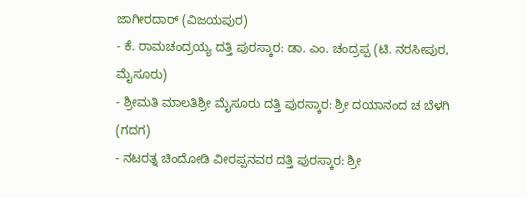ಜಾಗೀರದಾರ್ (ವಿಜಯಪುರ)
- ಕೆ. ರಾಮಚಂದ್ರಯ್ಯ ದತ್ತಿ ಪುರಸ್ಕಾರ: ಡಾ. ಎಂ. ಚಂದ್ರಪ್ಪ (ಟಿ. ನರಸೀಪುರ, ಮೈಸೂರು)
- ಶ್ರೀಮತಿ ಮಾಲತಿಶ್ರೀ ಮೈಸೂರು ದತ್ತಿ ಪುರಸ್ಕಾರ: ಶ್ರೀ ದಯಾನಂದ ಚ ಬೆಳಗಿ (ಗದಗ)
- ನಟರತ್ನ ಚಿಂದೋಡಿ ವೀರಪ್ಪನವರ ದತ್ತಿ ಪುರಸ್ಕಾರ: ಶ್ರೀ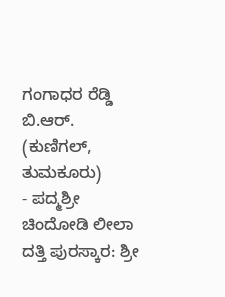ಗಂಗಾಧರ ರೆಡ್ಡಿ ಬಿ.ಆರ್. (ಕುಣಿಗಲ್, ತುಮಕೂರು)
- ಪದ್ಮಶ್ರೀ ಚಿಂದೋಡಿ ಲೀಲಾ ದತ್ತಿ ಪುರಸ್ಕಾರ: ಶ್ರೀ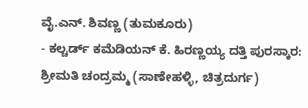ವೈ.ಎನ್. ಶಿವಣ್ಣ (ತುಮಕೂರು)
- ಕಲ್ಚರ್ಡ್ ಕಮೆಡಿಯನ್ ಕೆ. ಹಿರಣ್ಣಯ್ಯ ದತ್ತಿ ಪುರಸ್ಕಾರ: ಶ್ರೀಮತಿ ಚಂದ್ರಮ್ಮ (ಸಾಣೇಹಳ್ಳಿ, ಚಿತ್ರದುರ್ಗ)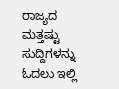ರಾಜ್ಯದ ಮತ್ತಷ್ಟು ಸುದ್ದಿಗಳನ್ನು ಓದಲು ಇಲ್ಲಿ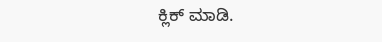ಕ್ಲಿಕ್ ಮಾಡಿ.